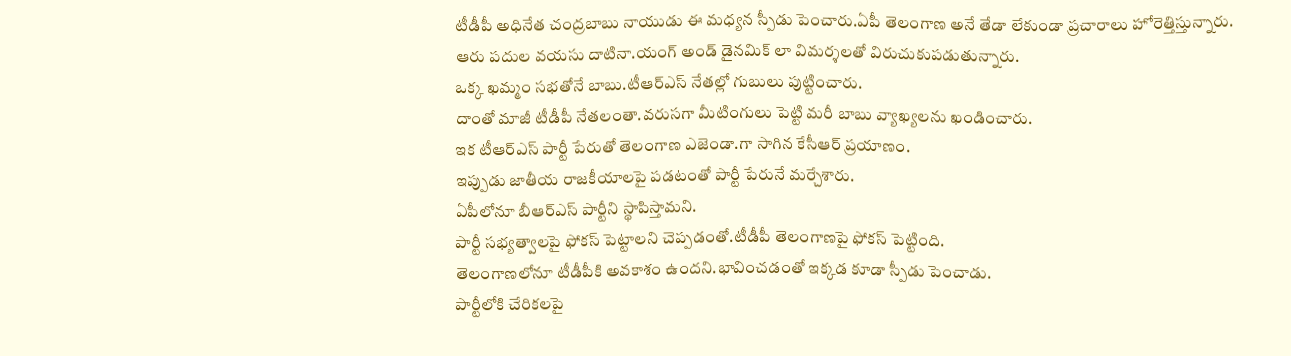టీడీపీ అధినేత చంద్రబాబు నాయుడు ఈ మధ్యన స్పీడు పెంచారు.ఏపీ తెలంగాణ అనే తేడా లేకుండా ప్రచారాలు హోరెత్తిస్తున్నారు.
ఆరు పదుల వయసు దాటినా.యంగ్ అండ్ డైనమిక్ లా విమర్శలతో విరుచుకుపడుతున్నారు.
ఒక్క ఖమ్మం సభతోనే బాబు.టీఆర్ఎస్ నేతల్లో గుబులు పుట్టించారు.
దాంతో మాజీ టీడీపీ నేతలంతా.వరుసగా మీటింగులు పెట్టి మరీ బాబు వ్యాఖ్యలను ఖండించారు.
ఇక టీఆర్ఎస్ పార్టీ పేరుతో తెలంగాణ ఎజెండా.గా సాగిన కేసీఆర్ ప్రయాణం.
ఇప్పుడు జాతీయ రాజకీయాలపై పడటంతో పార్టీ పేరునే మర్చేశారు.
ఏపీలోనూ బీఆర్ఎస్ పార్టీని స్థాపిస్తామని.
పార్టీ సభ్యత్వాలపై ఫోకస్ పెట్టాలని చెప్పడంతో.టీడీపీ తెలంగాణపై ఫోకస్ పెట్టింది.
తెలంగాణలోనూ టీడీపీకి అవకాశం ఉందని.భావించడంతో ఇక్కడ కూడా స్పీడు పెంచాడు.
పార్టీలోకి చేరికలపై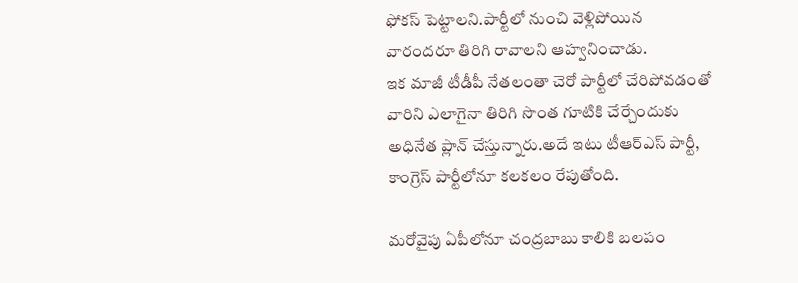ఫోకస్ పెట్టాలని.పార్టీలో నుంచి వెళ్లిపోయిన వారందరూ తిరిగి రావాలని ఆహ్వనించాడు.
ఇక మాజీ టీడీపీ నేతలంతా చెరో పార్టీలో చేరిపోవడంతో వారిని ఎలాగైనా తిరిగి సొంత గూటికి చేర్చేందుకు అధినేత ప్లాన్ చేస్తున్నారు.అదే ఇటు టీఆర్ఎస్ పార్టీ, కాంగ్రెస్ పార్టీలోనూ కలకలం రేపుతోంది.

మరోవైపు ఏపీలోనూ చంద్రబాబు కాలికి బలపం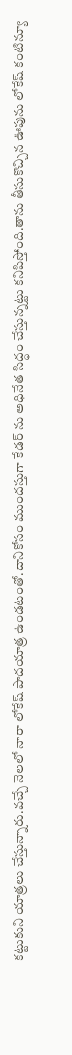కట్టుకుని యాత్రలు చేస్తున్నారు.వచ్చే నెలలో నారా లోకేష్ పాదయాత్ర ఉండటంతో.దానికోసం ముందస్తుగా కేడర్ ను అధినేత సిద్ధం చేస్తున్నట్టు కనిపిస్తోంది.తాను తీసుకొచ్చిన ఊపును లోకేష్ కంటిన్యూ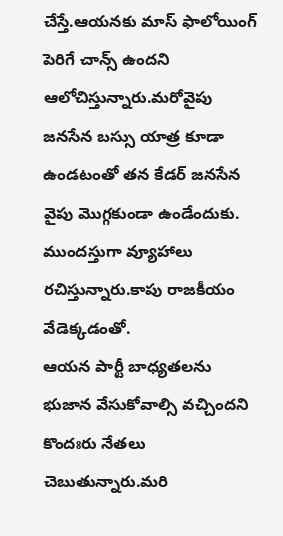చేస్తే.ఆయనకు మాస్ ఫాలోయింగ్ పెరిగే చాన్స్ ఉందని ఆలోచిస్తున్నారు.మరోవైపు జనసేన బస్సు యాత్ర కూడా ఉండటంతో తన కేడర్ జనసేన వైపు మొగ్గకుండా ఉండేందుకు.
ముందస్తుగా వ్యూహాలు రచిస్తున్నారు.కాపు రాజకీయం వేడెక్కడంతో.
ఆయన పార్టీ బాధ్యతలను భుజాన వేసుకోవాల్సి వచ్చిందని కొందఃరు నేతలు చెబుతున్నారు.మరి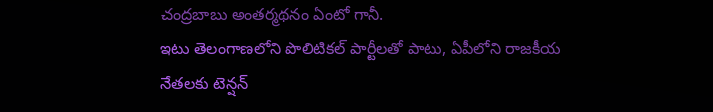చంద్రబాబు అంతర్మథనం ఏంటో గానీ.
ఇటు తెలంగాణలోని పొలిటికల్ పార్టీలతో పాటు, ఏపీలోని రాజకీయ నేతలకు టెన్షన్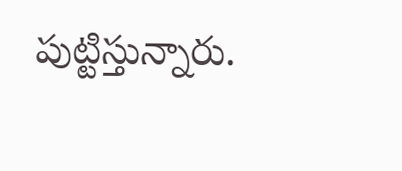పుట్టిస్తున్నారు.